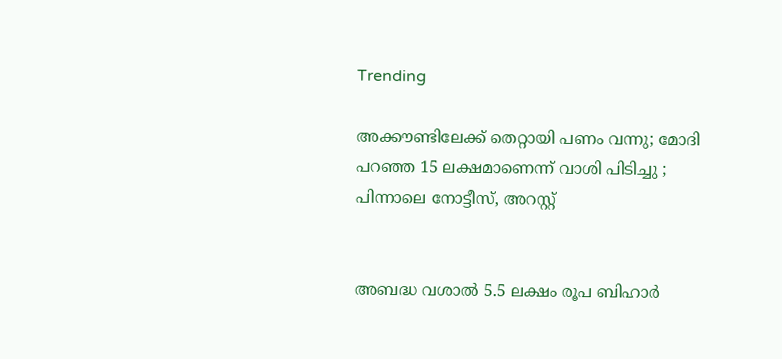Trending

അക്കൗണ്ടിലേക്ക് തെറ്റായി പണം വന്നു; മോദി പറഞ്ഞ 15 ലക്ഷമാണെന്ന് വാശി പിടിച്ചു ; പിന്നാലെ നോട്ടീസ്, അറസ്റ്റ്


അബദ്ധ വശാൽ 5.5 ലക്ഷം രൂപ ബിഹാർ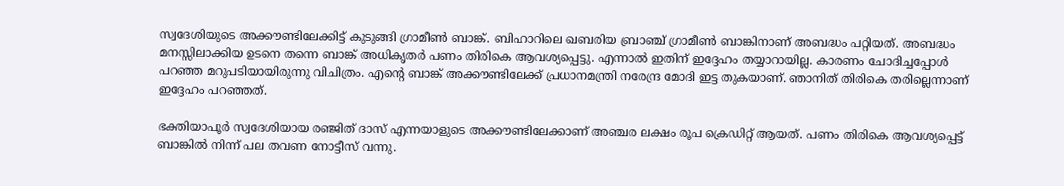സ്വദേശിയുടെ അക്കൗണ്ടിലേക്കിട്ട് കുടുങ്ങി ഗ്രാമീൺ ബാങ്ക്. ബിഹാറിലെ ഖബരിയ ബ്രാഞ്ച് ഗ്രാമീൺ ബാങ്കിനാണ് അബദ്ധം പറ്റിയത്. അബദ്ധം മനസ്സിലാക്കിയ ഉടനെ തന്നെ ബാങ്ക് അധികൃതർ പണം തിരികെ ആവശ്യപ്പെട്ടു. എന്നാൽ ഇതിന് ‌ഇദ്ദേഹം തയ്യാറായില്ല. കാരണം ചോദിച്ചപ്പോൾ പറഞ്ഞ മറുപടിയായിരുന്നു വിചിത്രം. എന്റെ ബാങ്ക് അക്കൗണ്ടിലേക്ക് പ്രധാനമന്ത്രി നരേന്ദ്ര മോദി ഇട്ട തുകയാണ്. ഞാനിത് തിരികെ തരില്ലെന്നാണ് ഇദ്ദേഹം പറഞ്ഞത്.

ഭക്തിയാപൂർ സ്വദേശിയായ രഞ്ജിത് ദാസ് എന്നയാളുടെ അക്കൗണ്ടിലേക്കാണ് അഞ്ചര ലക്ഷം രൂപ ക്രെഡിറ്റ് ആയത്. പണം തിരികെ ആവശ്യപ്പെട്ട് ബാങ്കിൽ നിന്ന് പല തവണ നോട്ടീസ് വന്നു.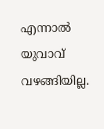എന്നാൽ യുവാവ് വഴങ്ങിയില്ല.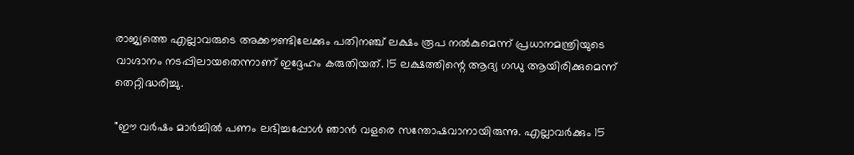രാജ്യത്തെ എല്ലാവരുടെ അക്കൗണ്ടിലേക്കും പതിനഞ്ച് ലക്ഷം രൂപ നൽകുമെന്ന് പ്രധാനമന്ത്രിയുടെ വാഗ്ദാനം നടപ്പിലായതെന്നാണ് ഇദ്ദേഹം കരുതിയത്. 15 ലക്ഷത്തിന്റെ ആദ്യ ഗഡു ആയിരിക്കുമെന്ന്  തെറ്റിദ്ധരിച്ചു.

"ഈ വർഷം മാർച്ചിൽ പണം ലഭിച്ചപ്പോൾ ഞാൻ വളരെ സന്തോഷവാനായിരുന്നു. എല്ലാവർക്കും 15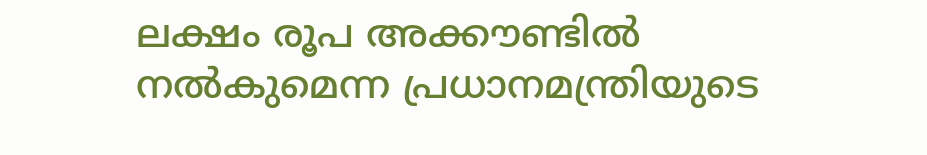ലക്ഷം രൂപ അക്കൗണ്ടിൽ നൽകുമെന്ന പ്രധാനമന്ത്രിയുടെ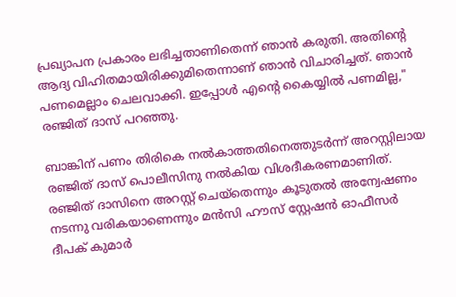പ്രഖ്യാപന പ്രകാരം ലഭിച്ചതാണിതെന്ന് ഞാൻ കരുതി. അതിന്റെ ആദ്യ വിഹിതമായിരിക്കുമിതെന്നാണ് ഞാൻ വിചാരിച്ചത്. ഞാൻ പണമെല്ലാം ചെലവാക്കി. ഇപ്പോൾ എന്റെ കൈയ്യിൽ പണമില്ല," രഞ്ജിത് ദാസ് പറഞ്ഞു.

ബാങ്കിന് പണം തിരികെ നൽകാത്തതിനെത്തുടർന്ന് അറസ്റ്റിലായ രഞ്ജിത് ദാസ് പൊലീസിനു നൽകിയ വിശദീകരണമാണിത്. രഞ്ജിത് ദാസിനെ അറസ്റ്റ് ചെയ്തെന്നും കൂടുതൽ അന്വേഷണം നടന്നു വരികയാണെന്നും മൻസി ഹൗസ് സ്റ്റേഷൻ ഓഫീസർ ദീപക് കുമാർ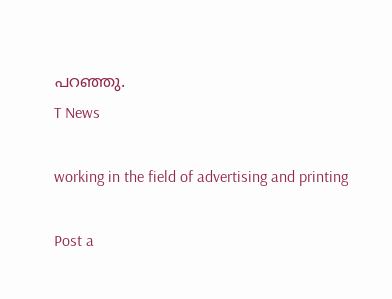പറഞ്ഞു.
T News

working in the field of advertising and printing

Post a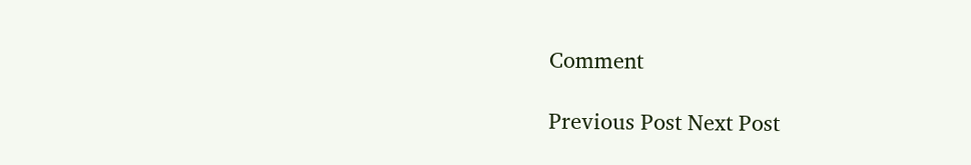Comment

Previous Post Next Post